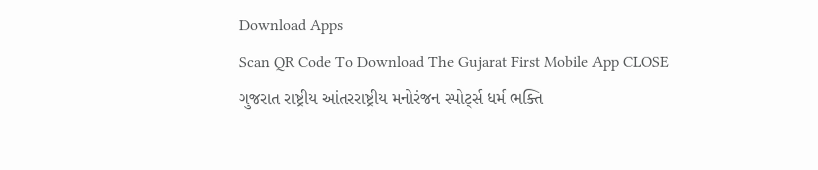Download Apps
Scan QR Code To Download The Gujarat First Mobile App CLOSE
ગુજરાત રાષ્ટ્રીય આંતરરાષ્ટ્રીય મનોરંજન સ્પોર્ટ્સ ધર્મ ભક્તિ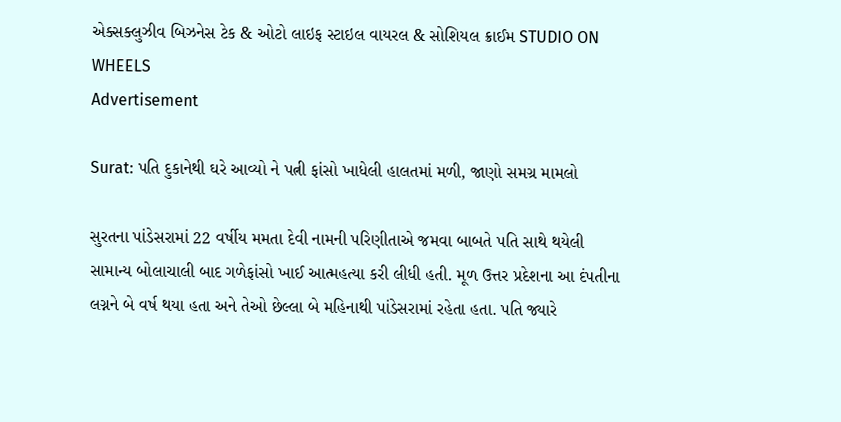એક્સક્લુઝીવ બિઝનેસ ટેક & ઓટો લાઇફ સ્ટાઇલ વાયરલ & સોશિયલ ક્રાઈમ STUDIO ON WHEELS
Advertisement

Surat: પતિ દુકાનેથી ઘરે આવ્યો ને પત્ની ફાંસો ખાધેલી હાલતમાં મળી, જાણો સમગ્ર મામલો

સુરતના પાંડેસરામાં 22 વર્ષીય મમતા દેવી નામની પરિણીતાએ જમવા બાબતે પતિ સાથે થયેલી સામાન્ય બોલાચાલી બાદ ગળેફાંસો ખાઈ આત્મહત્યા કરી લીધી હતી. મૂળ ઉત્તર પ્રદેશના આ દંપતીના લગ્નને બે વર્ષ થયા હતા અને તેઓ છેલ્લા બે મહિનાથી પાંડેસરામાં રહેતા હતા. પતિ જ્યારે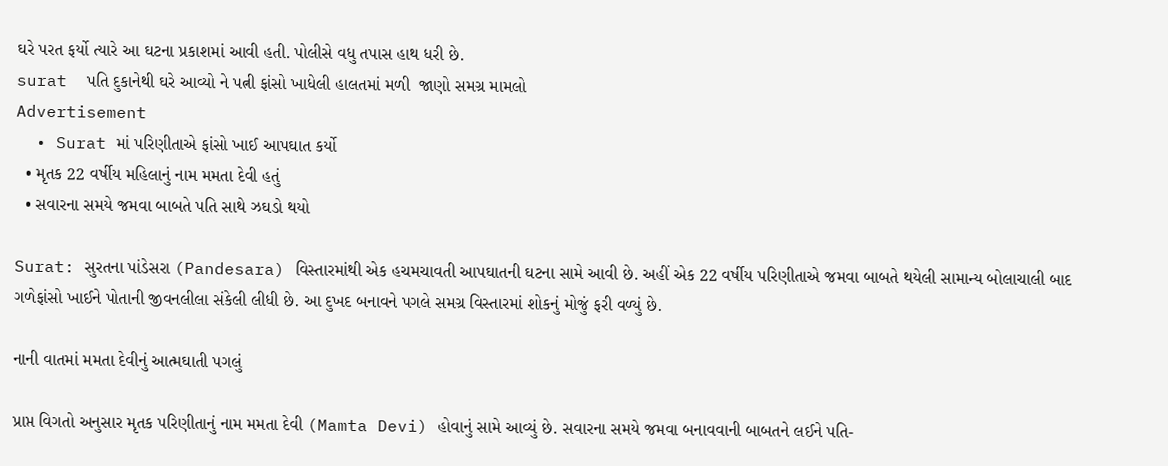ઘરે પરત ફર્યો ત્યારે આ ઘટના પ્રકાશમાં આવી હતી. પોલીસે વધુ તપાસ હાથ ધરી છે.
surat  પતિ દુકાનેથી ઘરે આવ્યો ને પત્ની ફાંસો ખાધેલી હાલતમાં મળી  જાણો સમગ્ર મામલો
Advertisement
  • Surat માં પરિણીતાએ ફાંસો ખાઈ આપઘાત કર્યો
  • મૃતક 22 વર્ષીય મહિલાનું નામ મમતા દેવી હતું
  • સવારના સમયે જમવા બાબતે પતિ સાથે ઝઘડો થયો

Surat: સુરતના પાંડેસરા (Pandesara) વિસ્તારમાંથી એક હચમચાવતી આપઘાતની ઘટના સામે આવી છે. અહીં એક 22 વર્ષીય પરિણીતાએ જમવા બાબતે થયેલી સામાન્ય બોલાચાલી બાદ ગળેફાંસો ખાઈને પોતાની જીવનલીલા સંકેલી લીધી છે. આ દુખદ બનાવને પગલે સમગ્ર વિસ્તારમાં શોકનું મોજું ફરી વળ્યું છે.

નાની વાતમાં મમતા દેવીનું આત્મઘાતી પગલું

પ્રાપ્ત વિગતો અનુસાર મૃતક પરિણીતાનું નામ મમતા દેવી (Mamta Devi) હોવાનું સામે આવ્યું છે. સવારના સમયે જમવા બનાવવાની બાબતને લઈને પતિ-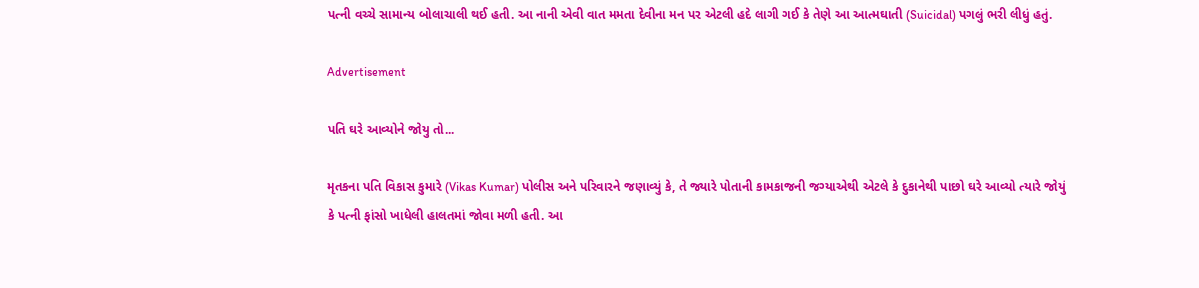પત્ની વચ્ચે સામાન્ય બોલાચાલી થઈ હતી. આ નાની એવી વાત મમતા દેવીના મન પર એટલી હદે લાગી ગઈ કે તેણે આ આત્મઘાતી (Suicidal) પગલું ભરી લીધું હતું.

Advertisement

પતિ ઘરે આવ્યોને જોયુ તો...

મૃતકના પતિ વિકાસ કુમારે (Vikas Kumar) પોલીસ અને પરિવારને જણાવ્યું કે, તે જ્યારે પોતાની કામકાજની જગ્યાએથી એટલે કે દુકાનેથી પાછો ઘરે આવ્યો ત્યારે જોયું કે પત્ની ફાંસો ખાધેલી હાલતમાં જોવા મળી હતી. આ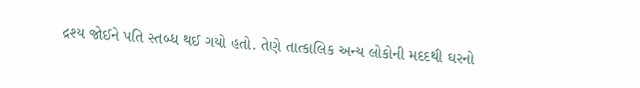દ્રશ્ય જોઈને પતિ સ્તબ્ધ થઈ ગયો હતો. તેણે તાત્કાલિક અન્ય લોકોની મદદથી ઘરનો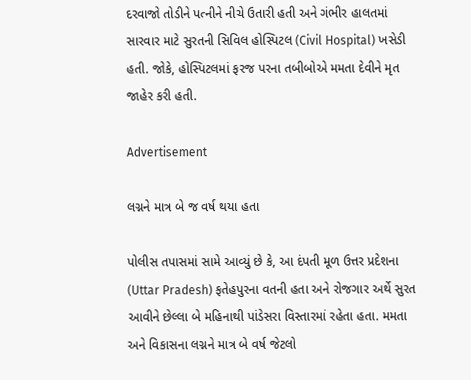દરવાજો તોડીને પત્નીને નીચે ઉતારી હતી અને ગંભીર હાલતમાં સારવાર માટે સુરતની સિવિલ હોસ્પિટલ (Civil Hospital) ખસેડી હતી. જોકે, હોસ્પિટલમાં ફરજ પરના તબીબોએ મમતા દેવીને મૃત જાહેર કરી હતી.

Advertisement

લગ્નને માત્ર બે જ વર્ષ થયા હતા

પોલીસ તપાસમાં સામે આવ્યું છે કે, આ દંપતી મૂળ ઉત્તર પ્રદેશના (Uttar Pradesh) ફતેહપુરના વતની હતા અને રોજગાર અર્થે સુરત આવીને છેલ્લા બે મહિનાથી પાંડેસરા વિસ્તારમાં રહેતા હતા. મમતા અને વિકાસના લગ્નને માત્ર બે વર્ષ જેટલો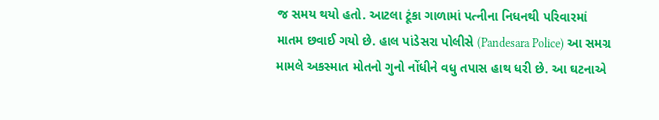જ સમય થયો હતો. આટલા ટૂંકા ગાળામાં પત્નીના નિધનથી પરિવારમાં માતમ છવાઈ ગયો છે. હાલ પાંડેસરા પોલીસે (Pandesara Police) આ સમગ્ર મામલે અકસ્માત મોતનો ગુનો નોંધીને વધુ તપાસ હાથ ધરી છે. આ ઘટનાએ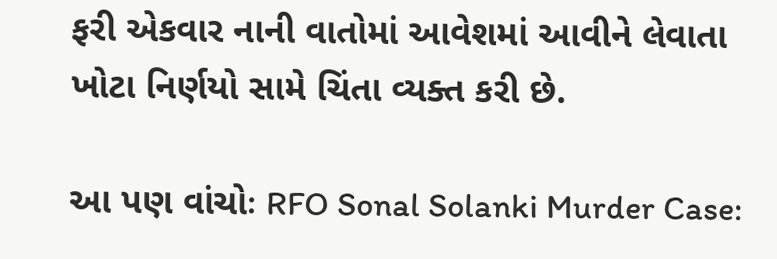ફરી એકવાર નાની વાતોમાં આવેશમાં આવીને લેવાતા ખોટા નિર્ણયો સામે ચિંતા વ્યક્ત કરી છે.

આ પણ વાંચોઃ RFO Sonal Solanki Murder Case: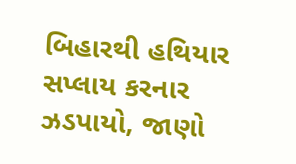બિહારથી હથિયાર સપ્લાય કરનાર ઝડપાયો, જાણો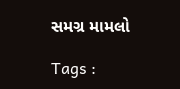સમગ્ર મામલો

Tags :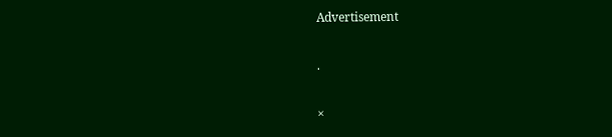Advertisement

.

×